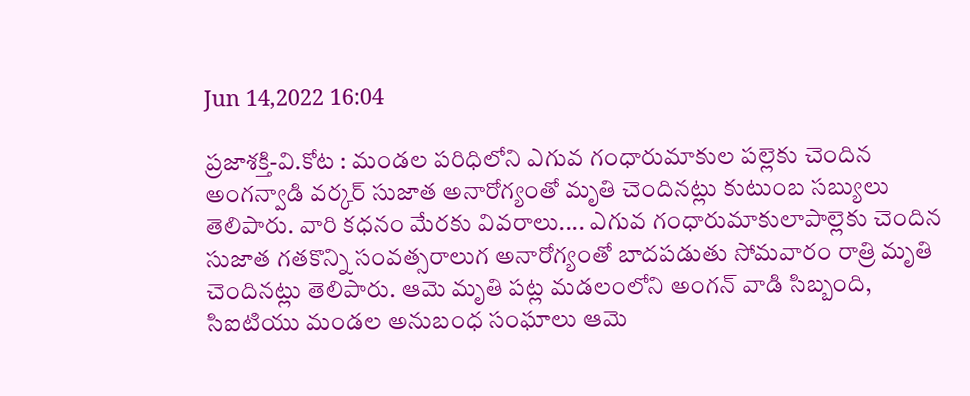Jun 14,2022 16:04

ప్రజాశక్తి-వి.కోట : మండల పరిధిలోని ఎగువ గంధారుమాకుల పల్లెకు చెందిన అంగన్వాడి వర్కర్ సుజాత అనారోగ్యంతో మృతి చెందినట్లు కుటుంబ సబ్యులు తెలిపారు. వారి కధనం మేరకు వివరాలు.... ఎగువ గంధారుమాకులాపాల్లెకు చెందిన సుజాత గతకొన్ని సంవత్సరాలుగ అనారోగ్యంతో బాదపడుతు సోమవారం రాత్రి మృతి చెందినట్లు తెలిపారు. ఆమె మృతి పట్ల మడలంలోని అంగన్ వాడి సిబ్బంది, సిఐటియు మండల అనుబంధ సంఘాలు ఆమె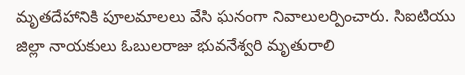మృతదేహానికి పూలమాలలు వేసి ఘనంగా నివాలులర్పించారు. సిఐటియు జిల్లా నాయకులు ఓబులరాజు భువనేశ్వరి మృతురాలి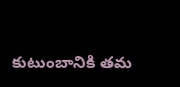కుటుంబానికి తమ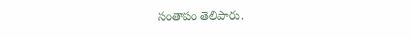సంతాపం తెలిపారు.